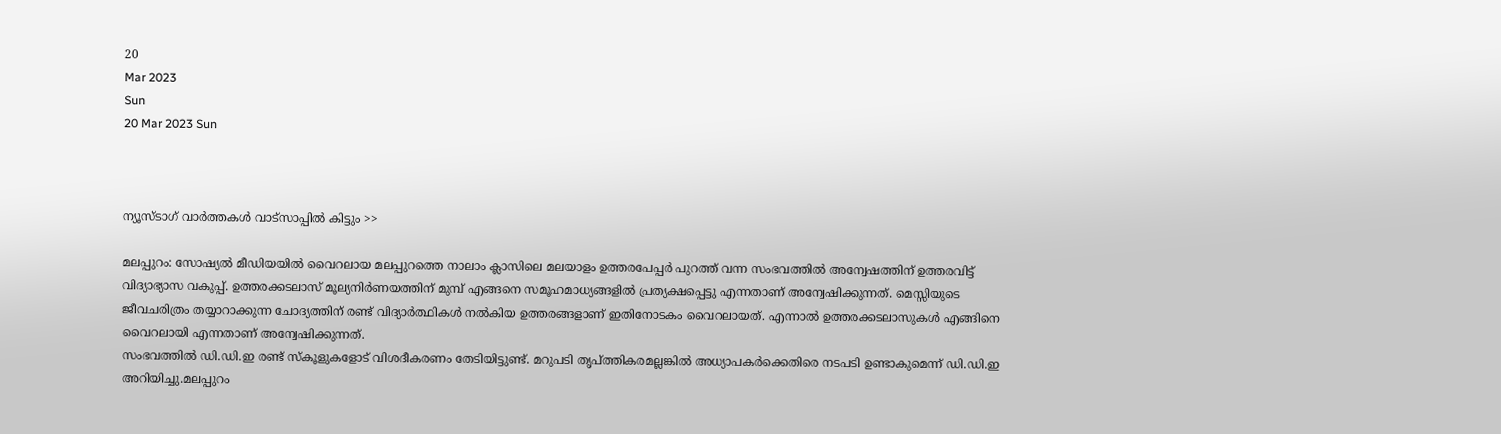20
Mar 2023
Sun
20 Mar 2023 Sun



ന്യൂസ്ടാഗ് വാര്‍ത്തകള്‍ വാട്‌സാപ്പില്‍ കിട്ടും >>

മലപ്പുറം: സോഷ്യല്‍ മീഡിയയില്‍ വൈറലായ മലപ്പുറത്തെ നാലാം ക്ലാസിലെ മലയാളം ഉത്തരപേപ്പര്‍ പുറത്ത് വന്ന സംഭവത്തില്‍ അന്വേഷത്തിന് ഉത്തരവിട്ട് വിദ്യാഭ്യാസ വകുപ്പ്. ഉത്തരക്കടലാസ് മൂല്യനിര്‍ണയത്തിന് മുമ്പ് എങ്ങനെ സമൂഹമാധ്യങ്ങളില്‍ പ്രത്യക്ഷപ്പെട്ടു എന്നതാണ് അന്വേഷിക്കുന്നത്. മെസ്സിയുടെ ജീവചരിത്രം തയ്യാറാക്കുന്ന ചോദ്യത്തിന് രണ്ട് വിദ്യാര്‍ത്ഥികള്‍ നല്‍കിയ ഉത്തരങ്ങളാണ് ഇതിനോടകം വൈറലായത്. എന്നാല്‍ ഉത്തരക്കടലാസുകള്‍ എങ്ങിനെ വൈറലായി എന്നതാണ് അന്വേഷിക്കുന്നത്.
സംഭവത്തില്‍ ഡി.ഡി.ഇ രണ്ട് സ്‌കൂളുകളോട് വിശദീകരണം തേടിയിട്ടുണ്ട്. മറുപടി തൃപ്ത്തികരമല്ലങ്കില്‍ അധ്യാപകര്‍ക്കെതിരെ നടപടി ഉണ്ടാകുമെന്ന് ഡി.ഡി.ഇ അറിയിച്ചു.മലപ്പുറം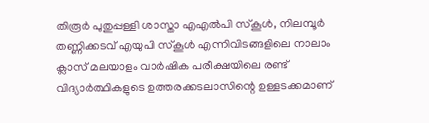തിരൂര്‍ പുതുപ്പള്ളി ശാസ്താ എഎല്‍പി സ്‌കൂള്‍, നിലമ്പൂര്‍ തണ്ണിക്കടവ് എയുപി സ്‌കൂള്‍ എന്നിവിടങ്ങളിലെ നാലാം ക്ലാസ് മലയാളം വാര്‍ഷിക പരീക്ഷയിലെ രണ്ട് വിദ്യാര്‍ത്ഥികളുടെ ഉത്തരക്കടലാസിന്റെ ഉള്ളടക്കമാണ്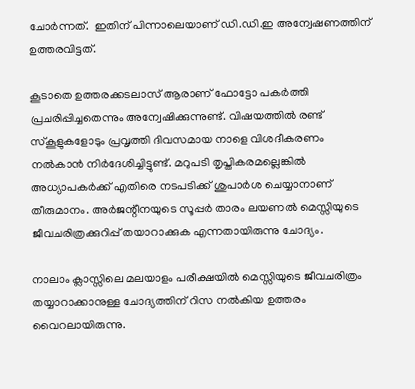ചോര്‍ന്നത്.  ഇതിന് പിന്നാലെയാണ് ഡി.ഡി.ഇ അന്വേഷണത്തിന് ഉത്തരവിട്ടത്.

കൂടാതെ ഉത്തരക്കടലാസ് ആരാണ് ഫോട്ടോ പകര്‍ത്തി പ്രചരിപ്പിച്ചതെന്നും അന്വേഷിക്കുന്നുണ്ട്. വിഷയത്തില്‍ രണ്ട് സ്‌കൂളുകളോടും പ്രവൃത്തി ദിവസമായ നാളെ വിശദീകരണം നല്‍കാന്‍ നിര്‍ദേശിച്ചിട്ടുണ്ട്. മറുപടി തൃപ്തികരമല്ലെങ്കില്‍ അധ്യാപകര്‍ക്ക് എതിരെ നടപടിക്ക് ശുപാര്‍ശ ചെയ്യാനാണ് തീരുമാനം. അര്‍ജന്റീനയുടെ സൂപ്പര്‍ താരം ലയണല്‍ മെസ്സിയുടെ ജീവചരിത്രക്കുറിപ്പ് തയാറാക്കുക എന്നതായിരുന്നു ചോദ്യം.

നാലാം ക്ലാസ്സിലെ മലയാളം പരീക്ഷയില്‍ മെസ്സിയുടെ ജീവചരിത്രം തയ്യാറാക്കാനുള്ള ചോദ്യത്തിന് റിസ നല്‍കിയ ഉത്തരം വൈറലായിരുന്നു.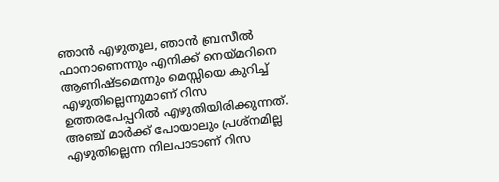ഞാന്‍ എഴുതൂല, ഞാന്‍ ബ്രസീല്‍ ഫാനാണെന്നും എനിക്ക് നെയ്മറിനെ ആണിഷ്ടമെന്നും മെസ്സിയെ കുറിച്ച് എഴുതില്ലെന്നുമാണ് റിസ ഉത്തരപേപ്പറില്‍ എഴുതിയിരിക്കുന്നത്. അഞ്ച് മാര്‍ക്ക് പോയാലും പ്രശ്നമില്ല എഴുതില്ലെന്ന നിലപാടാണ് റിസ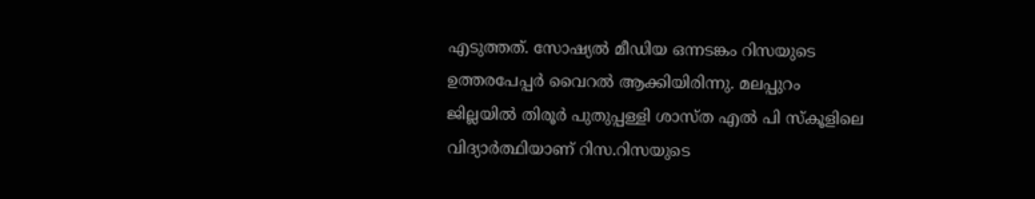എടുത്തത്. സോഷ്യല്‍ മീഡിയ ഒന്നടങ്കം റിസയുടെ ഉത്തരപേപ്പര്‍ വൈറല്‍ ആക്കിയിരിന്നു. മലപ്പുറം ജില്ലയില്‍ തിരൂര്‍ പുതുപ്പള്ളി ശാസ്ത എല്‍ പി സ്‌കൂളിലെ വിദ്യാര്‍ത്ഥിയാണ് റിസ.റിസയുടെ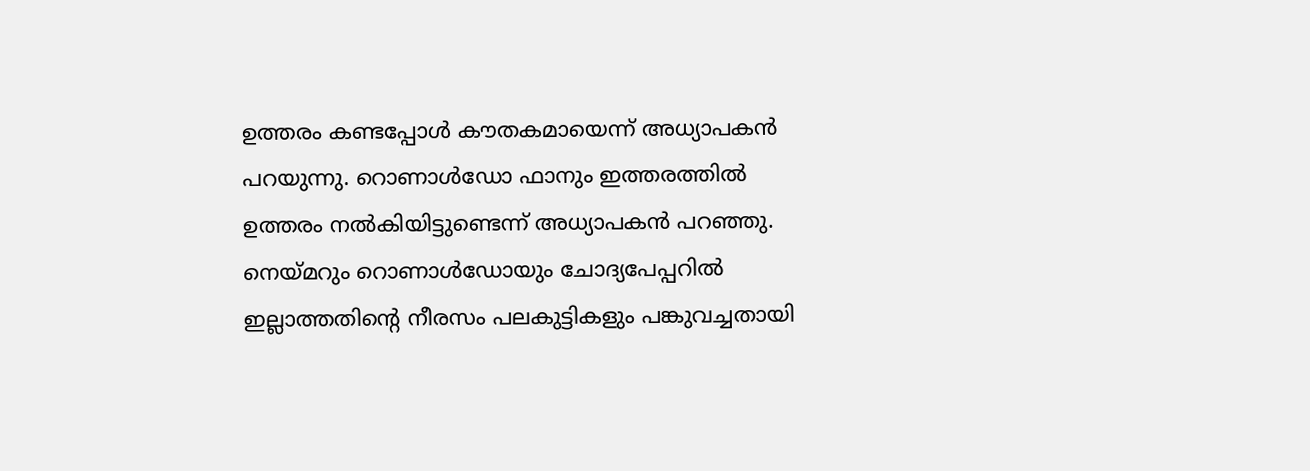ഉത്തരം കണ്ടപ്പോള്‍ കൗതകമായെന്ന് അധ്യാപകന്‍ പറയുന്നു. റൊണാള്‍ഡോ ഫാനും ഇത്തരത്തില്‍ ഉത്തരം നല്‍കിയിട്ടുണ്ടെന്ന് അധ്യാപകന്‍ പറഞ്ഞു. നെയ്മറും റൊണാള്‍ഡോയും ചോദ്യപേപ്പറില്‍ ഇല്ലാത്തതിന്റെ നീരസം പലകുട്ടികളും പങ്കുവച്ചതായി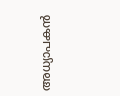അധ്യാപകന്‍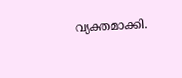വ്യക്തമാക്കി.